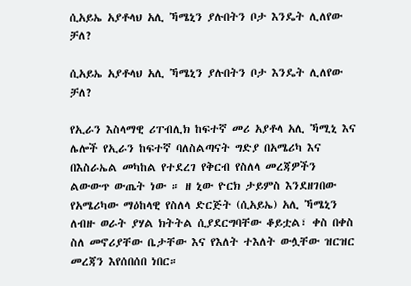ሲአይኤ አያቶላህ አሊ ኻሜኒን ያሉበትን ቦታ እንዴት ሊለየው ቻለ?

ሲአይኤ አያቶላህ አሊ ኻሜኒን ያሉበትን ቦታ እንዴት ሊለየው ቻለ?

የኢራን እስላማዊ ሪፐብሊክ ከፍተኛ መሪ አያቶላ አሊ ኻሚኒ እና ሌሎች የኢራን ከፍተኛ ባለስልጣናት ግድያ በአሜሪካ እና በእስራኤል መካከል የተደረገ የቅርብ የስለላ መረጃዎችን ልውውጥ ውጤት ነው ። ዘ ኒው ዮርክ ታይምስ እንደዘገበው የአሜሪካው ማዕከላዊ የስለላ ድርጅት (ሲአይኤ) አሊ ኻሜኒን ለብዙ ወራት ያሃል ክትትል ሲያደርግባቸው ቆይቷል፣ ቀስ በቀስ ስለ መኖሪያቸው ቤታቸው እና የእለት ተእለት ውሏቸው ዝርዝር መረጃን እየሰበሰበ ነበር።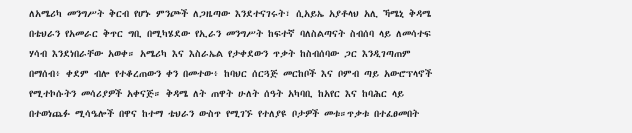ለአሜሪካ መንግሥት ቅርብ የሆኑ ምንጮች ለጋዜጣው እንደተናገሩት፣ ሲአይኤ አያቶላህ አሊ ኻሜኒ ቅዳሜ በቴህራን የአመራር ቅጥር ግቢ በሚካሄደው የኢራን መንግሥት ከፍተኛ ባለስልጣናት ስብሰባ ላይ ለመሳተፍ ሃሳብ እንደነበራቸው አወቀ። አሜሪካ እና እስራኤል የታቀደውን ጥቃት ከስብሰባው ጋር እንዲገጣጠም በማሰብ፥ ቀደም ብሎ የተቆረጠውን ቀን በመተው፥ ከባህር ሰርጓጅ መርከቦች እና ቦምብ ጣይ አውሮፕላኖች የሚተኮሱትን መሳሪያዎች አቀናጅ። ቅዳሜ ለት ጠዋት ሁለት ሰዓት አካባቢ ከአየር እና ከባሕር ላይ በተወነጨፉ ሚሳዔሎች በዋና ከተማ ቴህራን ውስጥ የሚገኙ የተለያዩ ቦታዎች መቱ።ጥቃቱ በተፈፀመበት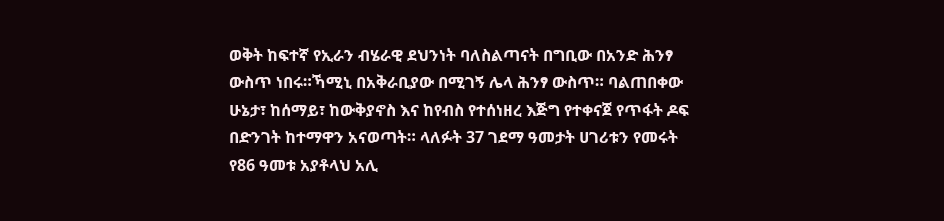ወቅት ከፍተኛ የኢራን ብሄራዊ ደህንነት ባለስልጣናት በግቢው በአንድ ሕንፃ ውስጥ ነበሩ።ኻሚኒ በአቅራቢያው በሚገኝ ሌላ ሕንፃ ውስጥ። ባልጠበቀው ሁኔታ፣ ከሰማይ፣ ከውቅያኖስ እና ከየብስ የተሰነዘረ እጅግ የተቀናጀ የጥፋት ዶፍ በድንገት ከተማዋን አናወጣት። ላለፉት 37 ገደማ ዓመታት ሀገሪቱን የመሩት የ86 ዓመቱ አያቶላህ አሊ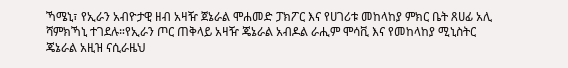ኻሜኒ፣ የኢራን አብዮታዊ ዘብ አዛዥ ጀኔራል ሞሐመድ ፓክፖር እና የሀገሪቱ መከላከያ ምክር ቤት ጸሀፊ አሊ ሻምክኻኒ ተገደሉ።የኢራን ጦር ጠቅላይ አዛዥ ጄኔራል አብዶል ራሒም ሞሳቪ እና የመከላከያ ሚኒስትር ጄኔራል አዚዝ ናሲራዜህ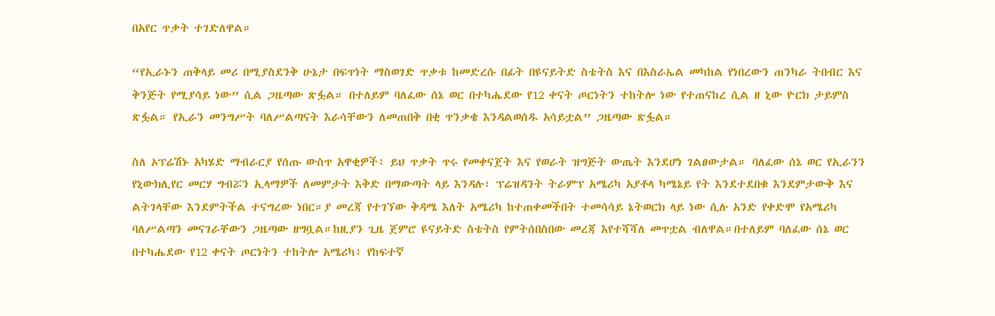በአየር ጥቃት ተገድለዋል።

“የኢራኑን ጠቅላይ መሪ በሚያስደንቅ ሁኔታ በፍጥነት ማስወገድ ጥቃቱ ከመድረሱ በፊት በዩናይትድ ስቴትስ እና በእስራኤል መካከል የነበረውን ጠንካራ ትበብር እና ቅንጅት የሚያሳይ ነው” ሲል ጋዜጣው ጽፏል። በተለይም ባለፈው ሰኔ ወር በተካሔደው የ12 ቀናት ጦርነትን ተከትሎ ነው የተጠናከረ ሲል ዘ ኒው ዮርክ ታይምስ ጽፏል። የኢራን መንግሥት ባለሥልጣናት እራሳቸውን ለመጠበቅ በቂ ጥንቃቄ እንዳልወሰዱ አሳይቷል” ጋዜጣው ጽፏል።

ስለ ኦፕሬሽኑ አካሄድ ማብራርያ የሰጡ ውስጥ አዋቂዎች፥ ይህ ጥቃት ጥሩ የመቀናጀት እና የወራት ዝግጅት ውጤት እንደሆነ ገልፀውታል። ባለፈው ሰኔ ወር የኢራንን የኒውክሊየር መርሃ ግብሯን ኢላማዎች ለመምታት እቅድ በማውጣት ላይ እንዳሉ፣ ፕሬዝዳንት ትራምፕ አሜሪካ አያቶላ ካሜኔይ የት እንደተደበቁ እንደምታውቅ እና ልትገላቸው እንደምትችል ተናግረው ነበር።ያ መረጃ የተገኘው ቅዳሜ እለት አሜሪካ ከተጠቀመችበት ተመሳሳይ ኔትወርክ ላይ ነው ሲሉ አንድ የቀድሞ የአሜሪካ ባለሥልጣን መናገራቸውን ጋዜጣው ዘግቧል።ከዚያን ጊዜ ጀምሮ ዩናይትድ ስቴትስ የምትሰበስበው መረጃ እየተሻሻለ መጥቷል ብለዋል።በተለይም ባለፈው ሰኔ ወር በተካሔደው የ12 ቀናት ጦርነትን ተከትሎ አሜሪካ፥ የከፍተኛ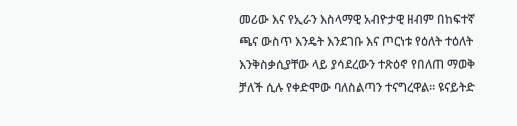መሪው እና የኢራን እስላማዊ አብዮታዊ ዘብም በከፍተኛ ጫና ውስጥ እንዴት እንደገቡ እና ጦርነቱ የዕለት ተዕለት እንቅስቃሲያቸው ላይ ያሳደረውን ተጽዕኖ የበለጠ ማወቅ ቻለች ሲሉ የቀድሞው ባለስልጣን ተናግረዋል። ዩናይትድ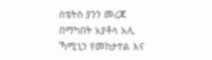ስቴትስ ያንን መረጃ በማካበት አያቶላ አሊ ኻሚኒን የመከታተል እና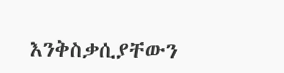እንቅስቃሲያቸውን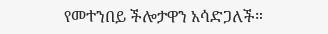የመተንበይ ችሎታዋን አሳድጋለች።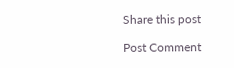Share this post

Post Comment